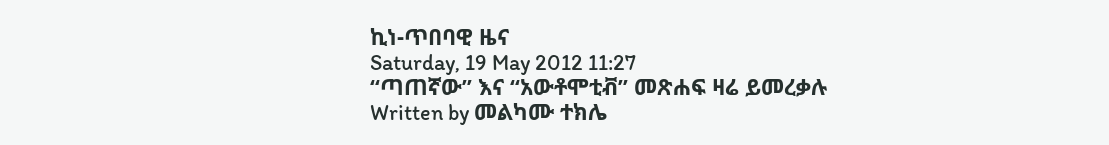ኪነ-ጥበባዊ ዜና
Saturday, 19 May 2012 11:27
“ጣጠኛው” እና “አውቶሞቲቭ” መጽሐፍ ዛሬ ይመረቃሉ
Written by መልካሙ ተክሌ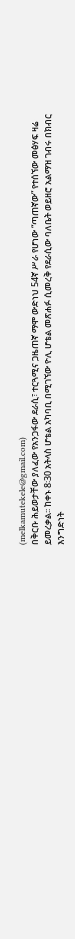(melkamutekele@gmail.com)
በቅርቡ ሕይወታቸው ያለፈው የአንጋፋው ደራሲ፣ ተርጓሚና ጋዜጠኛ ማሞ ውድነህ 54ኛ ሥራ የሆነው “ጣጠኛው” የተሰኘው መፅሃፍ ዛሬ ይመረቃል፡፡ ከቀኑ 8፡30 አትላስ ሆቴል አካባቢ በሚገኘው ዮሊ ሆቴል መጽሐፉ ሲመረቅ የደራሲው ባለቤት ወይዘሮ አልማዝ ገብሩ በክብር እንግድነት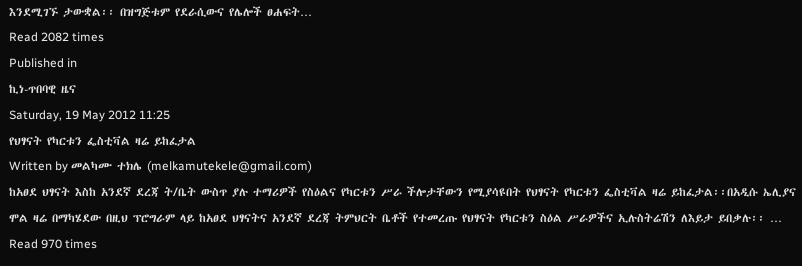እንደሚገኙ ታውቋል፡፡ በዝግጅቱም የደራሲውና የሌሎች ፀሐፍት…
Read 2082 times
Published in
ኪነ-ጥበባዊ ዜና
Saturday, 19 May 2012 11:25
የህፃናት የካርቱን ፌስቲቫል ዛሬ ይከፈታል
Written by መልካሙ ተክሌ (melkamutekele@gmail.com)
ከአፀደ ህፃናት እስከ አንደኛ ደረጃ ት/ቤት ውስጥ ያሉ ተማሪዎች የስዕልና የካርቱን ሥራ ችሎታቸውን የሚያሳዩበት የህፃናት የካርቱን ፌስቲቫል ዛሬ ይከፈታል፡፡በአዲሱ ኤሊያና ሞል ዛሬ በማካሄደው በዚህ ፕሮግራም ላይ ከአፀደ ህፃናትና አንደኛ ደረጃ ትምህርት ቤቶች የተመረጡ የህፃናት የካርቱን ስዕል ሥራዎችና ኢሉስትሬሽን ለእይታ ይበቃሉ፡፡ …
Read 970 times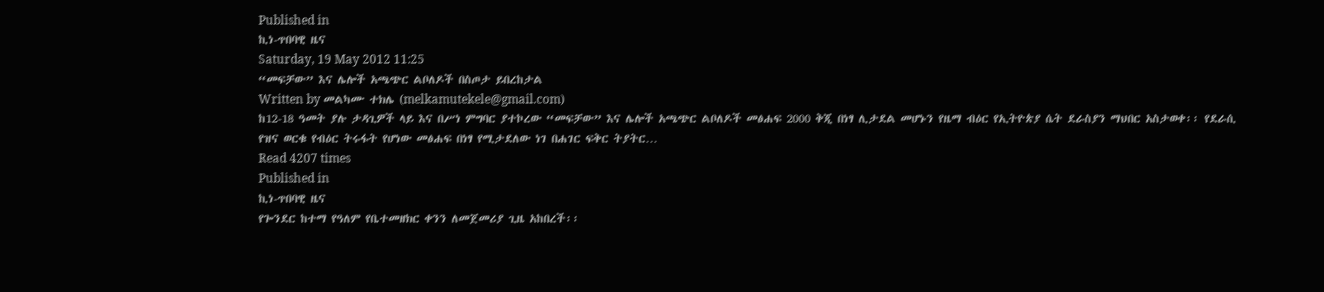Published in
ኪነ-ጥበባዊ ዜና
Saturday, 19 May 2012 11:25
“መፍቻው” እና ሌሎች አጫጭር ልቦለዶች በስጦታ ይበረከታል
Written by መልካሙ ተክሌ (melkamutekele@gmail.com)
ከ12-18 ዓመት ያሉ ታዳጊዎች ላይ እና በሥነ ምግባር ያተኮረው “መፍቻው” እና ሌሎች አጫጭር ልቦለዶች መፅሐፍ 2000 ቅጂ በነፃ ሊታደል መሆኑን የዜማ ብዕር የኢትዮጵያ ሴት ደራስያን ማህበር አስታወቀ፡፡ የደራሲ የዝና ወርቁ የብዕር ትሩፋት የሆነው መፅሐፍ በነፃ የሚታደለው ነገ በሐገር ፍቅር ትያትር…
Read 4207 times
Published in
ኪነ-ጥበባዊ ዜና
የጐንደር ከተማ የዓለም የቤተመዘክር ቀንን ለመጀመሪያ ጊዜ አከበረች፡፡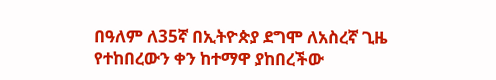በዓለም ለ35ኛ በኢትዮጵያ ደግሞ ለአስረኛ ጊዜ የተከበረውን ቀን ከተማዋ ያከበረችው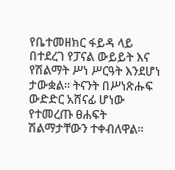የቤተመዘክር ፋይዳ ላይ በተደረገ የፓናል ውይይት እና የሽልማት ሥነ ሥርዓት እንደሆነ ታውቋል፡፡ ትናንት በሥነጽሑፍ ውድድር አሸናፊ ሆነው የተመረጡ ፀሐፍት ሽልማታቸውን ተቀብለዋል፡፡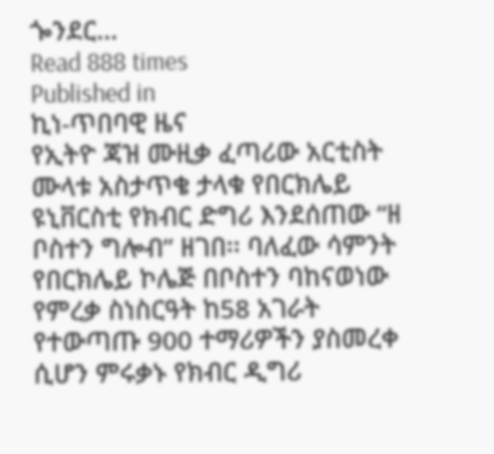ጐንደር…
Read 888 times
Published in
ኪነ-ጥበባዊ ዜና
የኢትዮ ጃዝ ሙዚቃ ፈጣሪው አርቲስት ሙላቱ አስታጥቄ ታላቁ የበርክሌይ ዩኒቨርስቲ የክብር ድግሪ እንደሰጠው “ዘ ቦስተን ግሎብ” ዘገበ፡፡ ባለፈው ሳምንት የበርክሌይ ኮሌጅ በቦስተን ባከናወነው የምረቃ ስነስርዓት ከ58 አገራት የተውጣጡ 900 ተማሪዎችን ያስመረቀ ሲሆን ምሩቃኑ የክብር ዲግሪ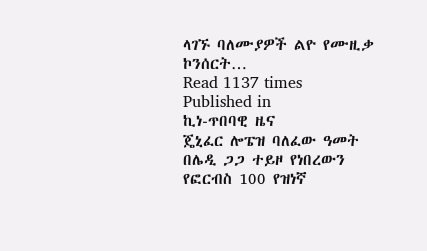ላገኙ ባለሙያዎች ልዮ የሙዚቃ ኮንሰርት…
Read 1137 times
Published in
ኪነ-ጥበባዊ ዜና
ጄኒፈር ሎፔዝ ባለፈው ዓመት በሌዲ ጋጋ ተይዞ የነበረውን የፎርብስ 100 የዝነኛ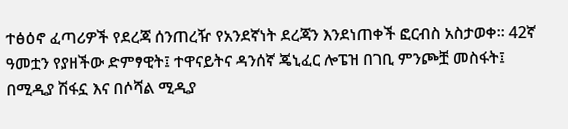ተፅዕኖ ፈጣሪዎች የደረጃ ሰንጠረዥ የአንደኛነት ደረጃን እንደነጠቀች ፎርብስ አስታወቀ፡፡ 42ኛ ዓመቷን የያዘችው ድምፃዊት፤ ተዋናይትና ዳንሰኛ ጄኒፈር ሎፔዝ በገቢ ምንጮቿ መስፋት፤ በሚዲያ ሽፋኗ እና በሶሻል ሚዲያ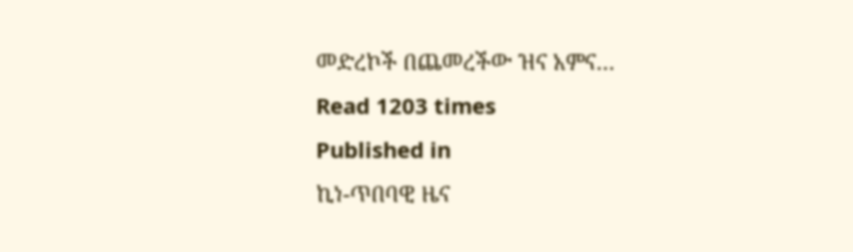መድረኮች በጨመረችው ዝና አምና…
Read 1203 times
Published in
ኪነ-ጥበባዊ ዜና